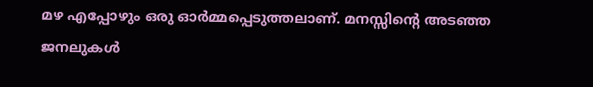മഴ എപ്പോഴും ഒരു ഓർമ്മപ്പെടുത്തലാണ്. മനസ്സിന്റെ അടഞ്ഞ ജനലുകൾ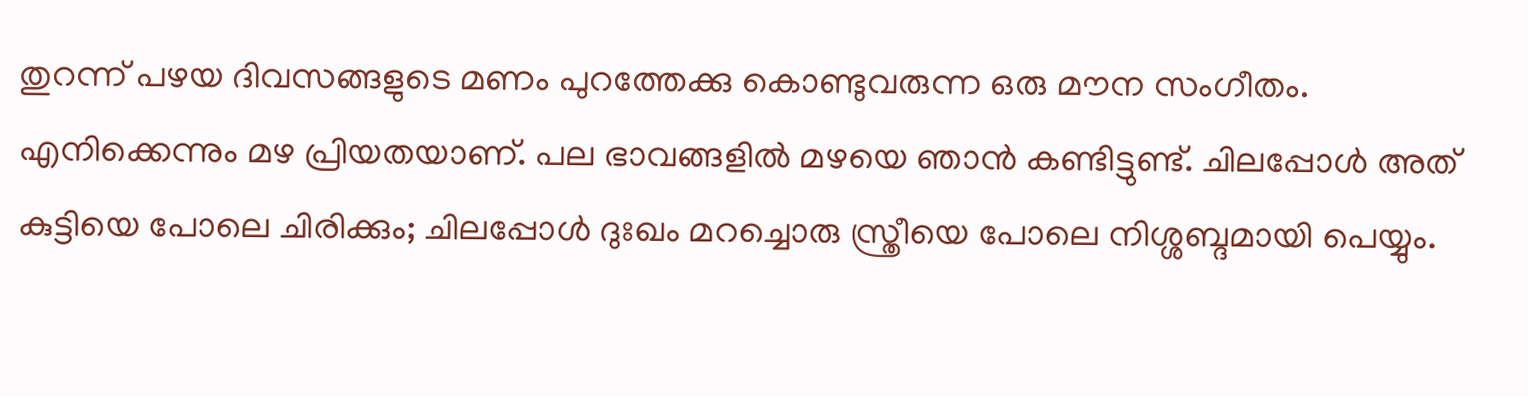തുറന്ന് പഴയ ദിവസങ്ങളുടെ മണം പുറത്തേക്കു കൊണ്ടുവരുന്ന ഒരു മൗന സംഗീതം. എനിക്കെന്നും മഴ പ്രിയതയാണ്. പല ഭാവങ്ങളിൽ മഴയെ ഞാൻ കണ്ടിട്ടുണ്ട്. ചിലപ്പോൾ അത് കുട്ടിയെ പോലെ ചിരിക്കും; ചിലപ്പോൾ ദുഃഖം മറച്ചൊരു സ്ത്രീയെ പോലെ നിശ്ശബ്ദമായി പെയ്യും.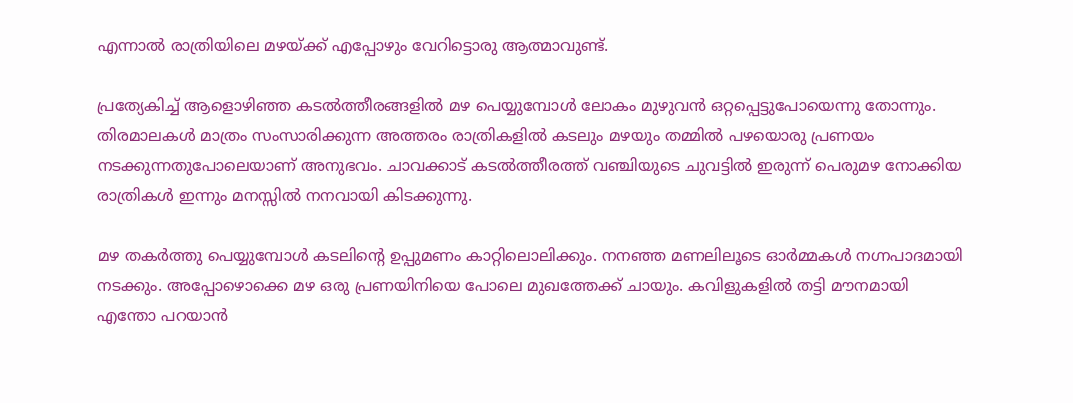എന്നാൽ രാത്രിയിലെ മഴയ്ക്ക് എപ്പോഴും വേറിട്ടൊരു ആത്മാവുണ്ട്.

പ്രത്യേകിച്ച് ആളൊഴിഞ്ഞ കടൽത്തീരങ്ങളിൽ മഴ പെയ്യുമ്പോൾ ലോകം മുഴുവൻ ഒറ്റപ്പെട്ടുപോയെന്നു തോന്നും. തിരമാലകൾ മാത്രം സംസാരിക്കുന്ന അത്തരം രാത്രികളിൽ കടലും മഴയും തമ്മിൽ പഴയൊരു പ്രണയം നടക്കുന്നതുപോലെയാണ് അനുഭവം. ചാവക്കാട് കടൽത്തീരത്ത് വഞ്ചിയുടെ ചുവട്ടിൽ ഇരുന്ന് പെരുമഴ നോക്കിയ രാത്രികൾ ഇന്നും മനസ്സിൽ നനവായി കിടക്കുന്നു.

മഴ തകർത്തു പെയ്യുമ്പോൾ കടലിന്റെ ഉപ്പുമണം കാറ്റിലൊലിക്കും. നനഞ്ഞ മണലിലൂടെ ഓർമ്മകൾ നഗ്നപാദമായി നടക്കും. അപ്പോഴൊക്കെ മഴ ഒരു പ്രണയിനിയെ പോലെ മുഖത്തേക്ക് ചായും. കവിളുകളിൽ തട്ടി മൗനമായി എന്തോ പറയാൻ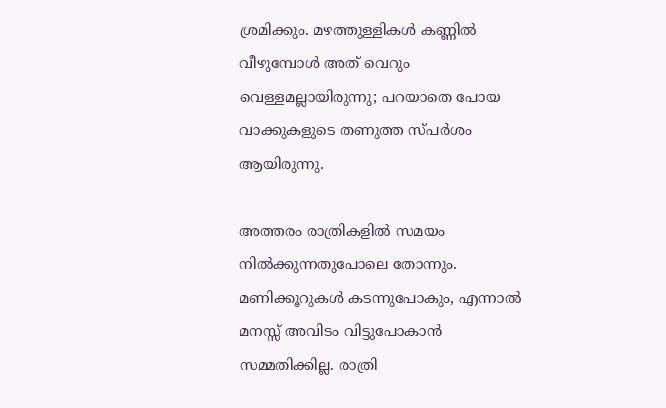ശ്രമിക്കും. മഴത്തുള്ളികൾ കണ്ണിൽ വീഴുമ്പോൾ അത് വെറും വെള്ളമല്ലായിരുന്നു; പറയാതെ പോയ വാക്കുകളുടെ തണുത്ത സ്പർശം ആയിരുന്നു.

അത്തരം രാത്രികളിൽ സമയം നിൽക്കുന്നതുപോലെ തോന്നും. മണിക്കൂറുകൾ കടന്നുപോകും, എന്നാൽ മനസ്സ് അവിടം വിട്ടുപോകാൻ സമ്മതിക്കില്ല. രാത്രി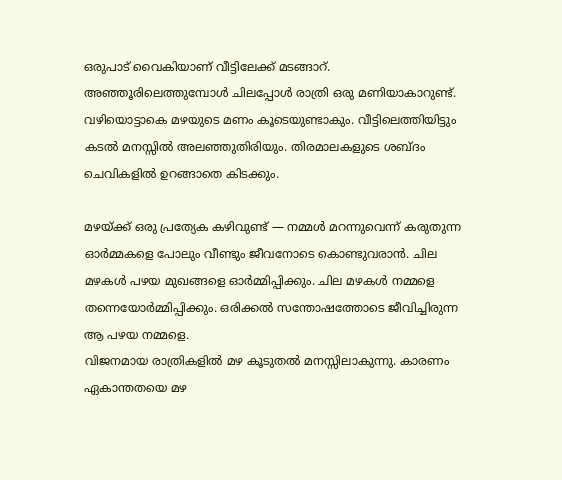ഒരുപാട് വൈകിയാണ് വീട്ടിലേക്ക് മടങ്ങാറ്. അഞ്ഞൂരിലെത്തുമ്പോൾ ചിലപ്പോൾ രാത്രി ഒരു മണിയാകാറുണ്ട്. വഴിയൊട്ടാകെ മഴയുടെ മണം കൂടെയുണ്ടാകും. വീട്ടിലെത്തിയിട്ടും കടൽ മനസ്സിൽ അലഞ്ഞുതിരിയും. തിരമാലകളുടെ ശബ്ദം ചെവികളിൽ ഉറങ്ങാതെ കിടക്കും.

മഴയ്ക്ക് ഒരു പ്രത്യേക കഴിവുണ്ട് — നമ്മൾ മറന്നുവെന്ന് കരുതുന്ന ഓർമ്മകളെ പോലും വീണ്ടും ജീവനോടെ കൊണ്ടുവരാൻ. ചില മഴകൾ പഴയ മുഖങ്ങളെ ഓർമ്മിപ്പിക്കും. ചില മഴകൾ നമ്മളെ തന്നെയോർമ്മിപ്പിക്കും. ഒരിക്കൽ സന്തോഷത്തോടെ ജീവിച്ചിരുന്ന ആ പഴയ നമ്മളെ.
വിജനമായ രാത്രികളിൽ മഴ കൂടുതൽ മനസ്സിലാകുന്നു. കാരണം ഏകാന്തതയെ മഴ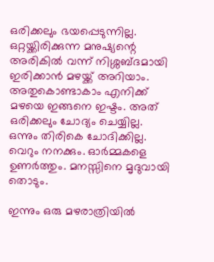ഒരിക്കലും ഭയപ്പെടുന്നില്ല. ഒറ്റയ്ക്കിരിക്കുന്ന മനുഷ്യന്റെ അരികിൽ വന്ന് നിശ്ശബ്ദമായി ഇരിക്കാൻ മഴയ്ക്ക് അറിയാം. അതുകൊണ്ടാകാം എനിക്ക് മഴയെ ഇങ്ങനെ ഇഷ്ടം. അത് ഒരിക്കലും ചോദ്യം ചെയ്യില്ല. ഒന്നും തിരികെ ചോദിക്കില്ല. വെറും നനക്കും. ഓർമ്മകളെ ഉണർത്തും. മനസ്സിനെ മൃദുവായി തൊടും.

ഇന്നും ഒരു മഴരാത്രിയിൽ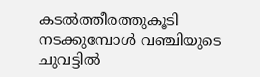കടൽത്തീരത്തുകൂടി നടക്കുമ്പോൾ വഞ്ചിയുടെ ചുവട്ടിൽ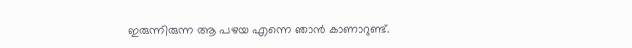ഇരുന്നിരുന്ന ആ പഴയ എന്നെ ഞാൻ കാണാറുണ്ട്.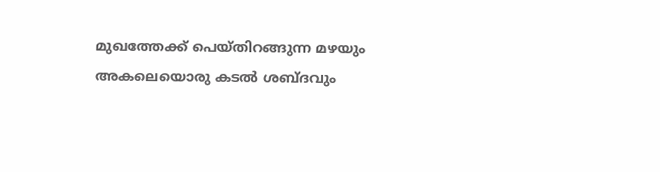മുഖത്തേക്ക് പെയ്തിറങ്ങുന്ന മഴയും അകലെയൊരു കടൽ ശബ്ദവും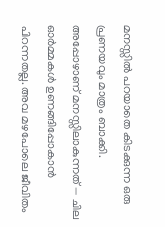മനസ്സിൽ പറയാതെ കിടക്കുന്ന ഒരു പ്രണയവും മാത്രം ബാക്കി.
അപ്പോഴാണ് മനസ്സിലാകുന്നത് — ചില ഓർമ്മകൾ ഉണങ്ങിപ്പോകാൻ പിറന്നതല്ല. അവ മഴപോലെ ജീവിതം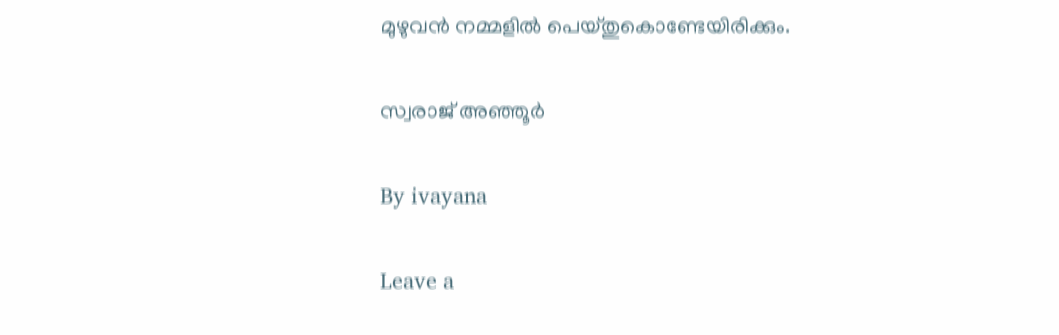മുഴുവൻ നമ്മളിൽ പെയ്തുകൊണ്ടേയിരിക്കും.

സ്വരാജ് അഞ്ഞൂർ

By ivayana

Leave a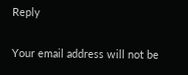Reply

Your email address will not be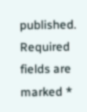published. Required fields are marked *